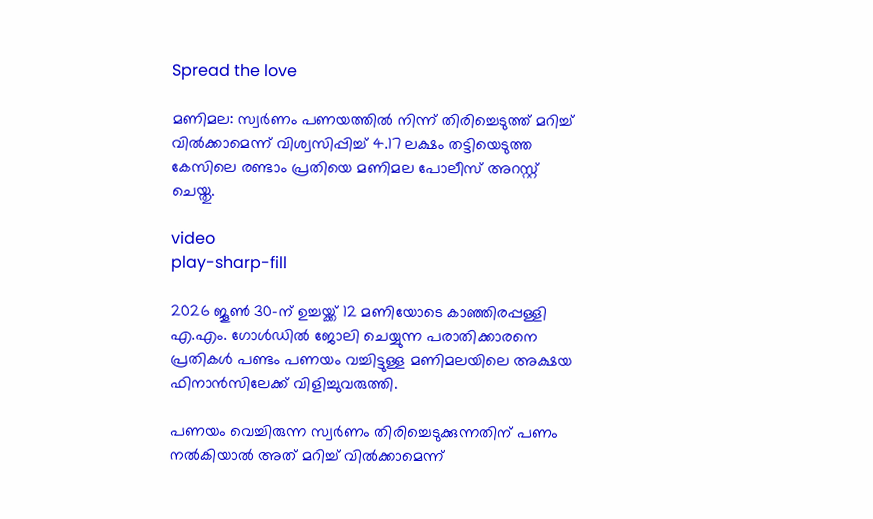Spread the love

മണിമല: സ്വർണം പണയത്തിൽ നിന്ന് തിരിച്ചെടുത്ത് മറിച്ച് വിൽക്കാമെന്ന് വിശ്വസിപ്പിച്ച് 4.17 ലക്ഷം തട്ടിയെടുത്ത കേസിലെ രണ്ടാം പ്രതിയെ മണിമല പോലീസ് അറസ്റ്റ് ചെയ്തു.

video
play-sharp-fill

2026 ജൂൺ 30-ന് ഉച്ചയ്ക്ക് 12 മണിയോടെ കാഞ്ഞിരപ്പള്ളി എ.എം. ഗോൾഡിൽ ജോലി ചെയ്യുന്ന പരാതിക്കാരനെ പ്രതികൾ പണ്ടം പണയം വച്ചിട്ടുള്ള മണിമലയിലെ അക്ഷയ ഫിനാൻസിലേക്ക് വിളിച്ചുവരുത്തി.

പണയം വെച്ചിരുന്ന സ്വർണം തിരിച്ചെടുക്കുന്നതിന് പണം നൽകിയാൽ അത് മറിച്ച് വിൽക്കാമെന്ന്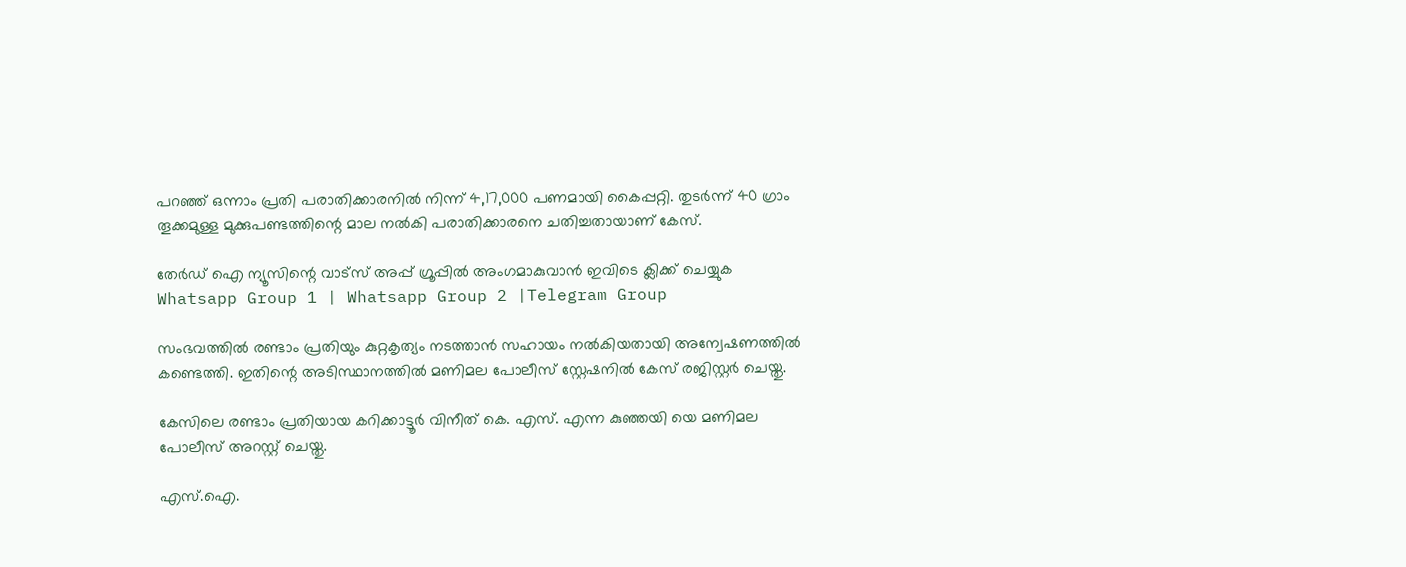പറഞ്ഞ് ഒന്നാം പ്രതി പരാതിക്കാരനിൽ നിന്ന് 4,17,000 പണമായി കൈപ്പറ്റി. തുടർന്ന് 40 ഗ്രാം തൂക്കമുള്ള മുക്കുപണ്ടത്തിന്റെ മാല നൽകി പരാതിക്കാരനെ ചതിച്ചതായാണ് കേസ്.

തേർഡ് ഐ ന്യൂസിന്റെ വാട്സ് അപ്പ് ഗ്രൂപ്പിൽ അംഗമാകുവാൻ ഇവിടെ ക്ലിക്ക് ചെയ്യുക
Whatsapp Group 1 | Whatsapp Group 2 |Telegram Group

സംഭവത്തിൽ രണ്ടാം പ്രതിയും കുറ്റകൃത്യം നടത്താൻ സഹായം നൽകിയതായി അന്വേഷണത്തിൽ കണ്ടെത്തി. ഇതിന്റെ അടിസ്ഥാനത്തിൽ മണിമല പോലീസ് സ്റ്റേഷനിൽ കേസ് രജിസ്റ്റർ ചെയ്തു.

കേസിലെ രണ്ടാം പ്രതിയായ കറിക്കാട്ടൂർ വിനീത് കെ. എസ്. എന്ന കുഞ്ഞയി യെ മണിമല പോലീസ് അറസ്റ്റ് ചെയ്തു.

എസ്.ഐ.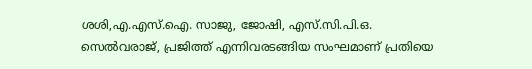ശശി,എ.എസ്.ഐ. സാജു, ജോഷി, എസ്.സി.പി.ഒ. സെൽവരാജ്, പ്രജിത്ത് എന്നിവരടങ്ങിയ സംഘമാണ് പ്രതിയെ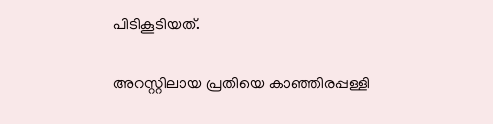പിടികൂടിയത്.

അറസ്റ്റിലായ പ്രതിയെ കാഞ്ഞിരപ്പള്ളി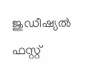ജുഡീഷ്യൽ ഫസ്റ്റ്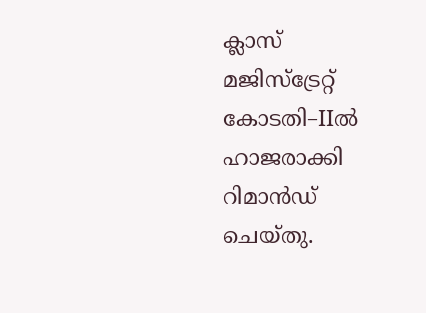ക്ലാസ് മജിസ്ട്രേറ്റ് കോടതി–IIൽ ഹാജരാക്കി റിമാൻഡ് ചെയ്തു.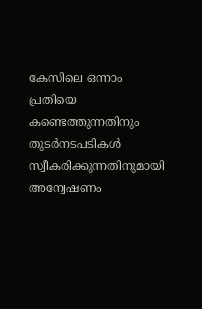കേസിലെ ഒന്നാം പ്രതിയെ കണ്ടെത്തുന്നതിനും തുടർനടപടികൾ സ്വീകരിക്കുന്നതിനുമായി അന്വേഷണം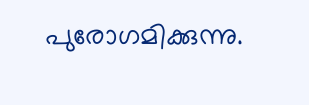പുരോഗമിക്കുന്നു.